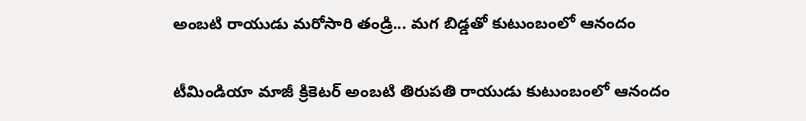అంబటి రాయుడు మరోసారి తండ్రి... మగ బిడ్డతో కుటుంబంలో ఆనందం

టీమిండియా మాజీ క్రికెటర్ అంబటి తిరుపతి రాయుడు కుటుంబంలో ఆనందం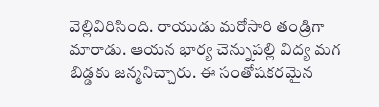వెల్లివిరిసింది. రాయుడు మరోసారి తండ్రిగా మారాడు. ఆయన భార్య చెన్నుపల్లి విద్య మగ బిడ్డకు జన్మనిచ్చారు. ఈ సంతోషకరమైన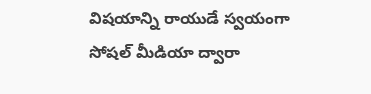విషయాన్ని రాయుడే స్వయంగా సోషల్ మీడియా ద్వారా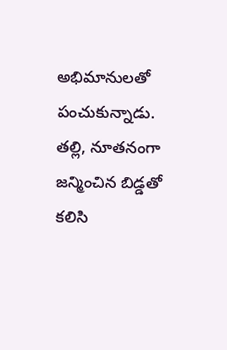అభిమానులతో పంచుకున్నాడు.
తల్లి, నూతనంగా జన్మించిన బిడ్డతో కలిసి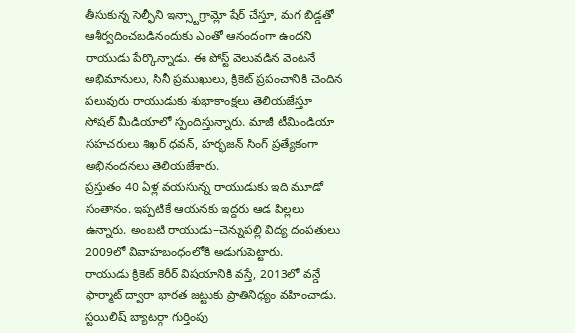తీసుకున్న సెల్ఫీని ఇన్స్టాగ్రామ్లో షేర్ చేస్తూ, మగ బిడ్డతో ఆశీర్వదించబడినందుకు ఎంతో ఆనందంగా ఉందని రాయుడు పేర్కొన్నాడు. ఈ పోస్ట్ వెలువడిన వెంటనే అభిమానులు, సినీ ప్రముఖులు, క్రికెట్ ప్రపంచానికి చెందిన పలువురు రాయుడుకు శుభాకాంక్షలు తెలియజేస్తూ సోషల్ మీడియాలో స్పందిస్తున్నారు. మాజీ టీమిండియా సహచరులు శిఖర్ ధవన్, హర్భజన్ సింగ్ ప్రత్యేకంగా అభినందనలు తెలియజేశారు.
ప్రస్తుతం 40 ఏళ్ల వయసున్న రాయుడుకు ఇది మూడో సంతానం. ఇప్పటికే ఆయనకు ఇద్దరు ఆడ పిల్లలు ఉన్నారు. అంబటి రాయుడు–చెన్నుపల్లి విద్య దంపతులు 2009లో వివాహబంధంలోకి అడుగుపెట్టారు.
రాయుడు క్రికెట్ కెరీర్ విషయానికి వస్తే, 2013లో వన్డే ఫార్మాట్ ద్వారా భారత జట్టుకు ప్రాతినిధ్యం వహించాడు. స్టయిలిష్ బ్యాటర్గా గుర్తింపు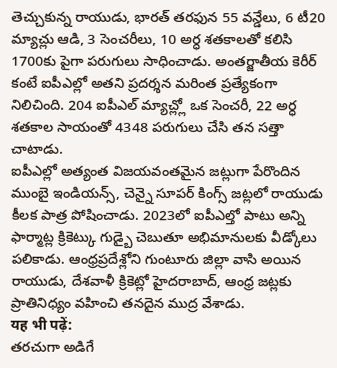తెచ్చుకున్న రాయుడు, భారత్ తరఫున 55 వన్డేలు, 6 టీ20 మ్యాచ్లు ఆడి, 3 సెంచరీలు, 10 అర్ధ శతకాలతో కలిసి 1700కు పైగా పరుగులు సాధించాడు. అంతర్జాతీయ కెరీర్ కంటే ఐపీఎల్లో అతని ప్రదర్శన మరింత ప్రత్యేకంగా నిలిచింది. 204 ఐపీఎల్ మ్యాచ్ల్లో ఒక సెంచరీ, 22 అర్ధ శతకాల సాయంతో 4348 పరుగులు చేసి తన సత్తా చాటాడు.
ఐపీఎల్లో అత్యంత విజయవంతమైన జట్లుగా పేరొందిన ముంబై ఇండియన్స్, చెన్నై సూపర్ కింగ్స్ జట్లలో రాయుడు కీలక పాత్ర పోషించాడు. 2023లో ఐపీఎల్తో పాటు అన్ని ఫార్మాట్ల క్రికెట్కు గుడ్బై చెబుతూ అభిమానులకు వీడ్కోలు పలికాడు. ఆంధ్రప్రదేశ్లోని గుంటూరు జిల్లా వాసి అయిన రాయుడు, దేశవాళీ క్రికెట్లో హైదరాబాద్, ఆంధ్ర జట్లకు ప్రాతినిధ్యం వహించి తనదైన ముద్ర వేశాడు.
यह भी पढ़ें:
తరచుగా అడిగే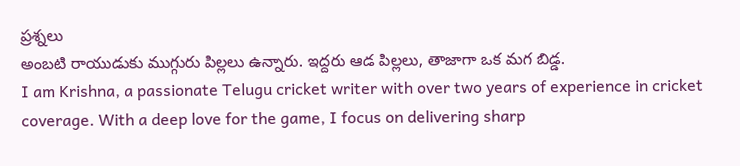ప్రశ్నలు
అంబటి రాయుడుకు ముగ్గురు పిల్లలు ఉన్నారు. ఇద్దరు ఆడ పిల్లలు, తాజాగా ఒక మగ బిడ్డ.
I am Krishna, a passionate Telugu cricket writer with over two years of experience in cricket coverage. With a deep love for the game, I focus on delivering sharp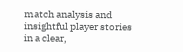match analysis and insightful player stories in a clear,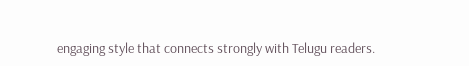engaging style that connects strongly with Telugu readers.